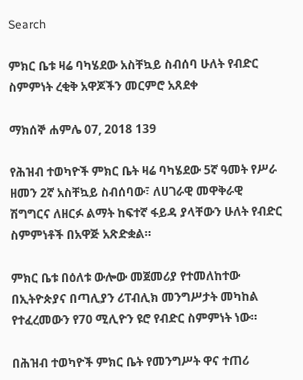Search

ምክር ቤቱ ዛሬ ባካሄደው አስቸኳይ ስብሰባ ሁለት የብድር ስምምነት ረቂቅ አዋጆችን መርምሮ አጸደቀ

ማክሰኞ ሐምሌ 07, 2018 139

የሕዝብ ተወካዮች ምክር ቤት ዛሬ ባካሄደው 5ኛ ዓመት የሥራ ዘመን 2ኛ አስቸኳይ ስብሰባው፣ ለሀገራዊ መዋቅራዊ ሽግግርና ለዘርፉ ልማት ከፍተኛ ፋይዳ ያላቸውን ሁለት የብድር ስምምነቶች በአዋጅ አጽድቋል።

ምክር ቤቱ በዕለቱ ውሎው መጀመሪያ የተመለከተው በኢትዮጵያና በጣሊያን ሪፐብሊክ መንግሥታት መካከል የተፈረመውን የ70 ሚሊዮን ዩሮ የብድር ስምምነት ነው።

በሕዝብ ተወካዮች ምክር ቤት የመንግሥት ዋና ተጠሪ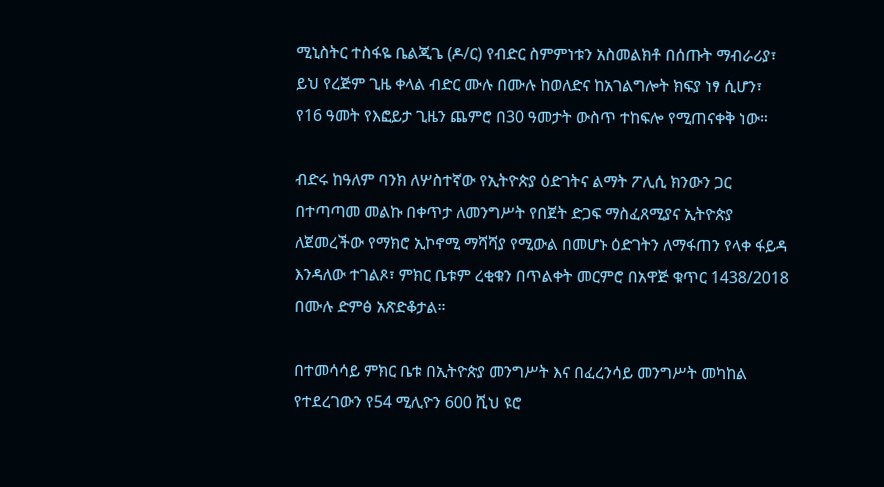ሚኒስትር ተስፋዬ ቤልጂጌ (ዶ/ር) የብድር ስምምነቱን አስመልክቶ በሰጡት ማብራሪያ፣ ይህ የረጅም ጊዜ ቀላል ብድር ሙሉ በሙሉ ከወለድና ከአገልግሎት ክፍያ ነፃ ሲሆን፣ የ16 ዓመት የእፎይታ ጊዜን ጨምሮ በ30 ዓመታት ውስጥ ተከፍሎ የሚጠናቀቅ ነው።

ብድሩ ከዓለም ባንክ ለሦስተኛው የኢትዮጵያ ዕድገትና ልማት ፖሊሲ ክንውን ጋር በተጣጣመ መልኩ በቀጥታ ለመንግሥት የበጀት ድጋፍ ማስፈጸሚያና ኢትዮጵያ ለጀመረችው የማክሮ ኢኮኖሚ ማሻሻያ የሚውል በመሆኑ ዕድገትን ለማፋጠን የላቀ ፋይዳ እንዳለው ተገልጾ፣ ምክር ቤቱም ረቂቁን በጥልቀት መርምሮ በአዋጅ ቁጥር 1438/2018 በሙሉ ድምፅ አጽድቆታል።

በተመሳሳይ ምክር ቤቱ በኢትዮጵያ መንግሥት እና በፈረንሳይ መንግሥት መካከል የተደረገውን የ54 ሚሊዮን 600 ሺህ ዩሮ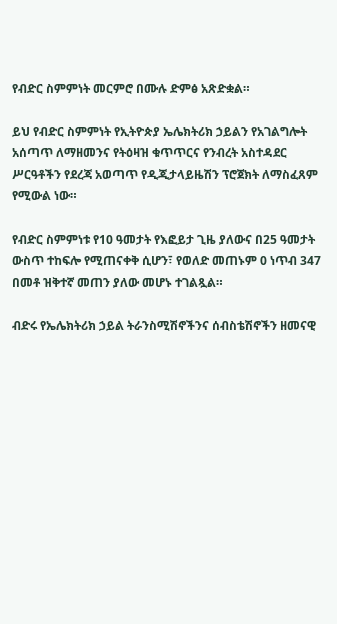የብድር ስምምነት መርምሮ በሙሉ ድምፅ አጽድቋል።

ይህ የብድር ስምምነት የኢትዮጵያ ኤሌክትሪክ ኃይልን የአገልግሎት አሰጣጥ ለማዘመንና የትዕዛዝ ቁጥጥርና የንብረት አስተዳደር ሥርዓቶችን የደረጃ አወጣጥ የዲጂታላይዜሽን ፕሮጀክት ለማስፈጸም የሚውል ነው።

የብድር ስምምነቱ የ10 ዓመታት የእፎይታ ጊዜ ያለውና በ25 ዓመታት ውስጥ ተከፍሎ የሚጠናቀቅ ሲሆን፣ የወለድ መጠኑም 0 ነጥብ 347 በመቶ ዝቅተኛ መጠን ያለው መሆኑ ተገልጿል።

ብድሩ የኤሌክትሪክ ኃይል ትራንስሚሽኖችንና ሰብስቴሽኖችን ዘመናዊ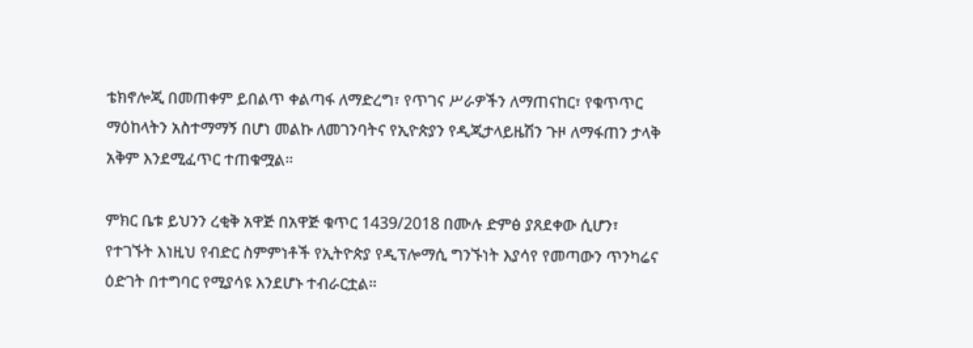ቴክኖሎጂ በመጠቀም ይበልጥ ቀልጣፋ ለማድረግ፣ የጥገና ሥራዎችን ለማጠናከር፣ የቁጥጥር ማዕከላትን አስተማማኝ በሆነ መልኩ ለመገንባትና የኢዮጵያን የዲጂታላይዜሽን ጉዞ ለማፋጠን ታላቅ አቅም እንደሚፈጥር ተጠቁሟል።

ምክር ቤቱ ይህንን ረቂቅ አዋጅ በአዋጅ ቁጥር 1439/2018 በሙሉ ድምፅ ያጸደቀው ሲሆን፣ የተገኙት እነዚህ የብድር ስምምነቶች የኢትዮጵያ የዲፕሎማሲ ግንኙነት እያሳየ የመጣውን ጥንካሬና ዕድገት በተግባር የሚያሳዩ እንደሆኑ ተብራርቷል።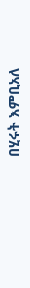በሂሩት እምቢአለ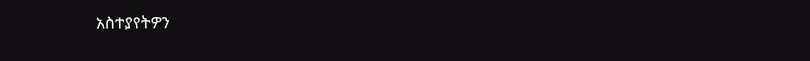አስተያየትዎን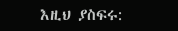እዚህ ያስፍሩ: